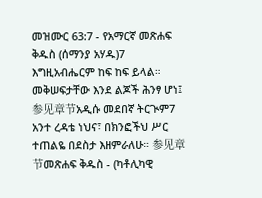መዝሙር 63:7 - የአማርኛ መጽሐፍ ቅዱስ (ሰማንያ አሃዱ)7 እግዚአብሔርም ከፍ ከፍ ይላል። መቅሠፍታቸው እንደ ልጆች ሕንፃ ሆነ፤ 参见章节አዲሱ መደበኛ ትርጒም7 አንተ ረዳቴ ነህና፣ በክንፎችህ ሥር ተጠልዬ በደስታ እዘምራለሁ። 参见章节መጽሐፍ ቅዱስ - (ካቶሊካዊ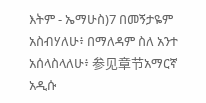እትም - ኤማሁስ)7 በመኝታዬም አስብሃለሁ፥ በማለዳም ስለ አንተ አሰላስላለሁ፥ 参见章节አማርኛ አዲሱ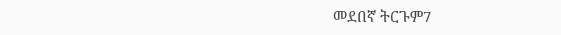መደበኛ ትርጉም7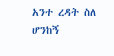አንተ ረዳት ስለ ሆንከኝ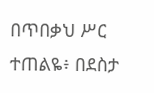በጥበቃህ ሥር ተጠልዬ፥ በደስታ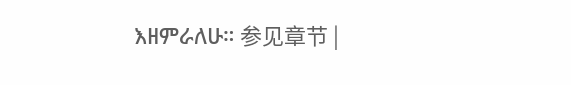እዘምራለሁ። 参见章节 |